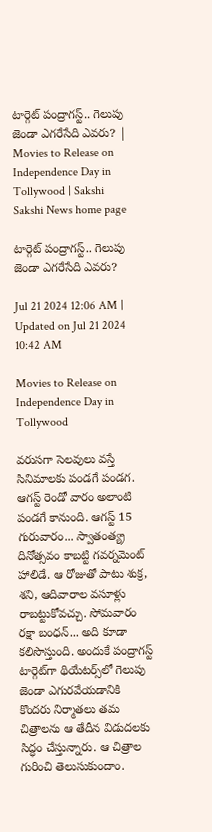టార్గెట్‌ పంద్రాగస్ట్‌.. గెలుపు జెండా ఎగరేసేది ఎవరు? | Movies to Release on Independence Day in Tollywood | Sakshi
Sakshi News home page

టార్గెట్‌ పంద్రాగస్ట్‌.. గెలుపు జెండా ఎగరేసేది ఎవరు?

Jul 21 2024 12:06 AM | Updated on Jul 21 2024 10:42 AM

Movies to Release on Independence Day in Tollywood

వరుసగా సెలవులు వస్తే సినిమాలకు పండగే పండగ. ఆగస్ట్‌ రెండో వారం అలాంటి పండగే కానుంది. ఆగస్ట్‌ 15 గురువారం... స్వాతంత్య్ర దినోత్సవం కాబట్టి గవర్నమెంట్‌ హాలిడే. ఆ రోజుతో పాటు శుక్ర, శని, ఆదివారాల వసూళ్లు రాబట్టుకోవచ్చు. సోమవారం రక్షా బంధన్‌... అది కూడా కలిసొస్తుంది. అందుకే పంద్రాగస్ట్‌ టార్గెట్‌గా థియేటర్స్‌లో గెలుపు జెండా ఎగురవేయడానికి కొందరు నిర్మాతలు తమ చిత్రాలను ఆ తేదీన విడుదలకు సిద్ధం చేస్తున్నారు. ఆ చిత్రాల గురించి తెలుసుకుందాం.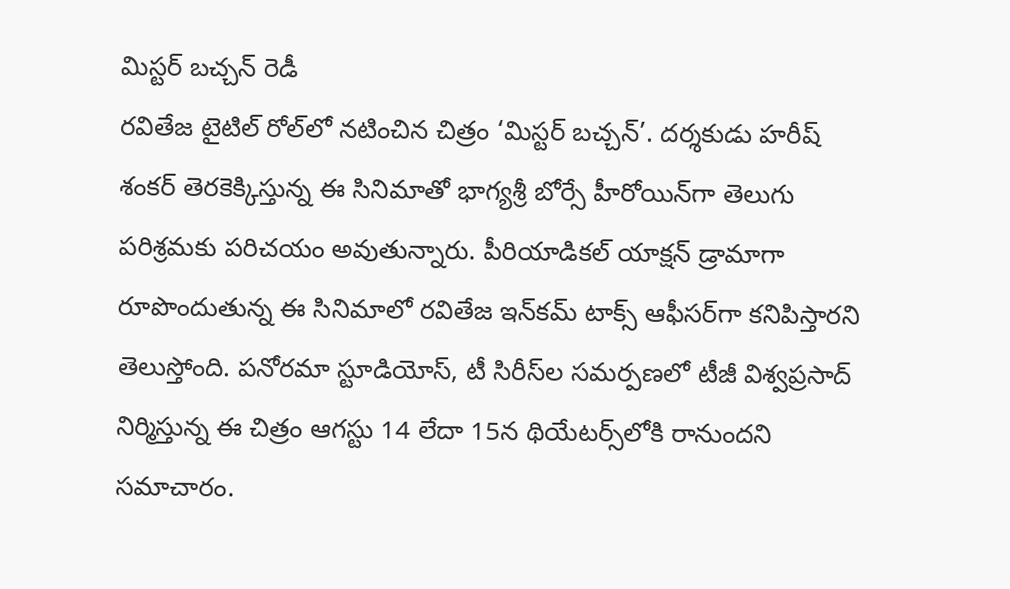మిస్టర్‌ బచ్చన్‌ రెడీ
రవితేజ టైటిల్‌ రోల్‌లో నటించిన చిత్రం ‘మిస్టర్‌ బచ్చన్‌’. దర్శకుడు హరీష్‌ శంకర్‌ తెరకెక్కిస్తున్న ఈ సినిమాతో భాగ్యశ్రీ బోర్సే హీరోయిన్‌గా తెలుగు పరిశ్రమకు పరిచయం అవుతున్నారు. పీరియాడికల్‌ యాక్షన్‌ డ్రామాగా రూపొందుతున్న ఈ సినిమాలో రవితేజ ఇన్‌కమ్‌ టాక్స్‌ ఆఫీసర్‌గా కనిపిస్తారని తెలుస్తోంది. పనోరమా స్టూడియోస్, టీ సిరీస్‌ల సమర్పణలో టీజీ విశ్వప్రసాద్‌  నిర్మిస్తున్న ఈ చిత్రం ఆగస్టు 14 లేదా 15న థియేటర్స్‌లోకి రానుందని సమాచారం.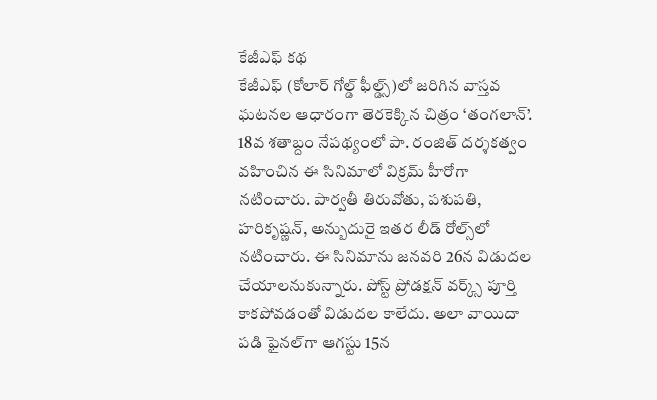కేజీఎఫ్‌ కథ
కేజీఎఫ్‌ (కోలార్‌ గోల్డ్‌ ఫీల్డ్స్‌)లో జరిగిన వాస్తవ ఘటనల ఆధారంగా తెరకెక్కిన చిత్రం ‘తంగలాన్‌’. 18వ శతాబ్దం నేపథ్యంలో పా. రంజిత్‌ దర్శకత్వం వహించిన ఈ సినిమాలో విక్రమ్‌ హీరోగా నటించారు. పార్వతీ తిరువోతు, పశుపతి, హరికృష్ణన్, అన్బుదురై ఇతర లీడ్‌ రోల్స్‌లో నటించారు. ఈ సినిమాను జనవరి 26న విడుదల చేయాలనుకున్నారు. పోస్ట్‌ ప్రోడక్షన్‌ వర్క్స్‌ పూర్తి కాకపోవడంతో విడుదల కాలేదు. అలా వాయిదా పడి ఫైనల్‌గా ఆగస్టు 15న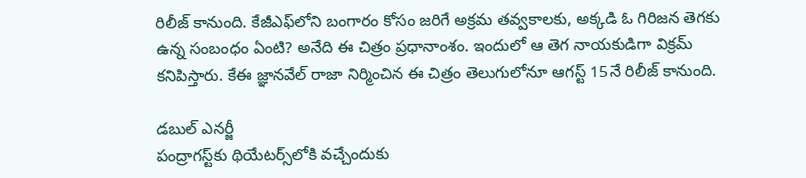రిలీజ్‌ కానుంది. కేజీఎఫ్‌లోని బంగారం కోసం జరిగే అక్రమ తవ్వకాలకు, అక్కడి ఓ గిరిజన తెగకు ఉన్న సంబంధం ఏంటి? అనేది ఈ చిత్రం ప్రధానాంశం. ఇందులో ఆ తెగ నాయకుడిగా విక్రమ్‌ కనిపిస్తారు. కేఈ జ్ఞానవేల్‌ రాజా నిర్మించిన ఈ చిత్రం తెలుగులోనూ ఆగస్ట్‌ 15నే రిలీజ్‌ కానుంది.

డబుల్‌ ఎనర్జీ
పంద్రాగస్ట్‌కు థియేటర్స్‌లోకి వచ్చేందుకు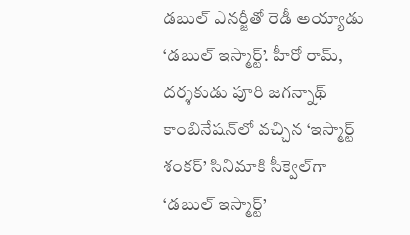డబుల్‌ ఎనర్జీతో రెడీ అయ్యాడు ‘డబుల్‌ ఇస్మార్ట్‌’. హీరో రామ్, దర్శకుడు పూరి జగన్నాథ్‌ కాంబినేషన్‌లో వచ్చిన ‘ఇస్మార్ట్‌ శంకర్‌’ సినిమాకి సీక్వెల్‌గా ‘డబుల్‌ ఇస్మార్ట్‌’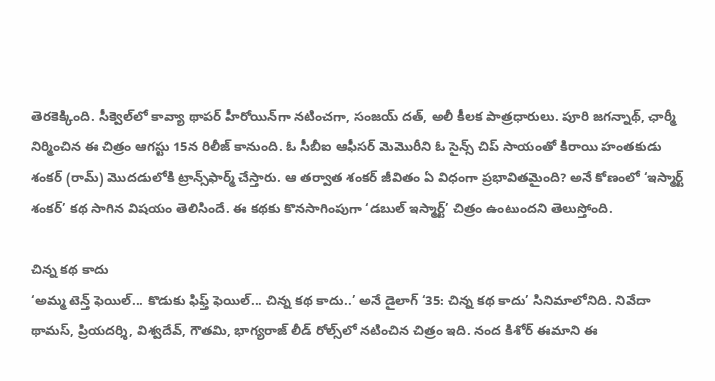తెరకెక్కింది. సీక్వెల్‌లో కావ్యా థాపర్‌ హీరోయిన్‌గా నటించగా, సంజయ్‌ దత్, అలీ కీలక పాత్రధారులు. పూరి జగన్నాథ్, ఛార్మీ నిర్మించిన ఈ చిత్రం ఆగస్టు 15న రిలీజ్‌ కానుంది. ఓ సీబీఐ ఆఫీసర్‌ మెమొరీని ఓ సైన్స్‌ చిప్‌ సాయంతో కిరాయి హంతకుడు శంకర్‌ (రామ్‌) మొదడులోకి ట్రాన్స్‌ఫార్మ్‌ చేస్తారు. ఆ తర్వాత శంకర్‌ జీవితం ఏ విధంగా ప్రభావితమైంది? అనే కోణంలో ‘ఇస్మార్ట్‌ శంకర్‌’ కథ సాగిన విషయం తెలిసిందే. ఈ కథకు కొనసాగింపుగా ‘డబుల్‌ ఇస్మార్ట్‌’ చిత్రం ఉంటుందని తెలుస్తోంది.

చిన్న కథ కాదు
‘అమ్మ టెన్త్‌ ఫెయిల్‌... కొడుకు ఫిఫ్త్‌ ఫెయిల్‌... చిన్న కథ కాదు..’ అనే డైలాగ్‌ ‘35: చిన్న కథ కాదు’ సినిమాలోనిది. నివేదా థామస్, ప్రియదర్శి, విశ్వదేవ్, గౌతమి, భాగ్యరాజ్‌ లీడ్‌ రోల్స్‌లో నటించిన చిత్రం ఇది. నంద కిశోర్‌ ఈమాని ఈ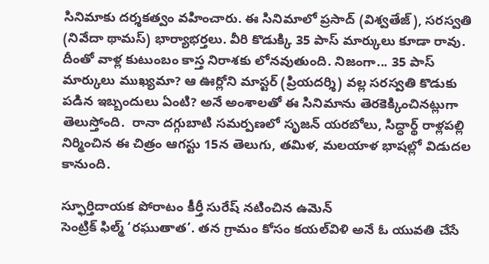సినిమాకు దర్శకత్వం వహించారు. ఈ సినిమాలో ప్రసాద్‌ (విశ్వతేజ్‌), సరస్వతి (నివేదా థామస్‌) భార్యాభర్తలు. వీరి కొడుక్కి 35 పాస్‌ మార్కులు కూడా రావు. దీంతో వాళ్ల కుటుంబం కాస్త నిరాశకు లోనవుతుంది. నిజంగా... 35 పాస్‌ మార్కులు ముఖ్యమా? ఆ ఊర్లోని మాస్టర్‌ (ప్రియదర్శి) వల్ల సరస్వతి కొడుకు పడిన ఇబ్బందులు ఏంటి? అనే అంశాలతో ఈ సినిమాను తెరకెక్కించినట్లుగా తెలుస్తోంది.  రానా దగ్గుబాటి సమర్పణలో సృజన్‌ యరబోలు, సిద్ధార్థ్‌ రాళ్లపల్లి నిర్మించిన ఈ చిత్రం ఆగస్టు 15న తెలుగు, తమిళ, మలయాళ భాషల్లో విడుదల కానుంది.

స్ఫూర్తిదాయక పోరాటం కీర్తీ సురేష్‌ నటించిన ఉమెన్‌
సెంట్రిక్‌ ఫిల్మ్‌ ‘రఘుతాత’. తన గ్రామం కోసం కయల్‌విళి అనే ఓ యువతి చేసే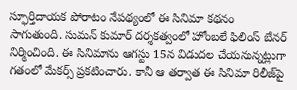స్ఫూర్తిదాయక పోరాటం నేపథ్యంలో ఈ సినిమా కథనం సాగుతుంది. సుమన్‌ కుమార్‌ దర్శకత్వంలో హోంబలే ఫిలింస్‌ బేనర్‌ నిర్మించింది. ఈ సినిమాను ఆగస్టు 15న విడుదల చేయనున్నట్లుగా గతంలో మేకర్స్‌ ప్రకటించారు. కానీ ఆ తర్వాత ఈ సినిమా రిలీజ్‌పై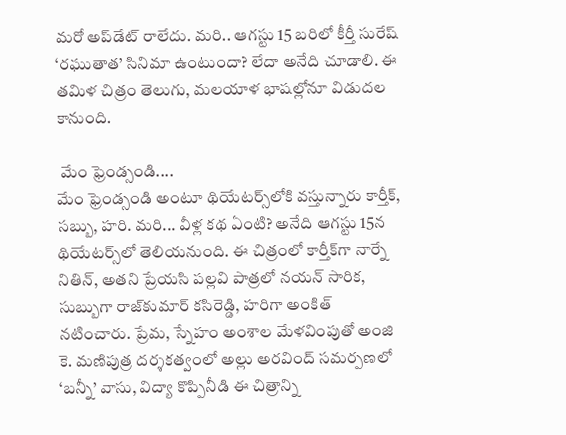మరో అప్‌డేట్‌ రాలేదు. మరి.. ఆగస్టు 15 బరిలో కీర్తీ సురేష్‌ ‘రఘుతాత’ సినిమా ఉంటుందా? లేదా అనేది చూడాలి. ఈ తమిళ చిత్రం తెలుగు, మలయాళ భాషల్లోనూ విడుదల కానుంది.

 మేం ఫ్రెండ్సండి....
మేం ఫ్రెండ్సండి అంటూ థియేటర్స్‌లోకి వస్తున్నారు కార్తీక్, సబ్బు, హరి. మరి... వీళ్ల కథ ఏంటి? అనేది ఆగస్టు 15న థియేటర్స్‌లో తెలియనుంది. ఈ చిత్రంలో కార్తీక్‌గా నార్నే నితిన్, అతని ప్రేయసి పల్లవి పాత్రలో నయన్‌ సారిక, సుబ్బుగా రాజ్‌కుమార్‌ కసిరెడ్డి, హరిగా అంకిత్‌ నటించారు. ప్రేమ, స్నేహం అంశాల మేళవింపుతో అంజి కె. మణిపుత్ర దర్శకత్వంలో అల్లు అరవింద్‌ సమర్పణలో ‘బన్నీ’ వాసు, విద్యా కొప్పినీడి ఈ చిత్రాన్ని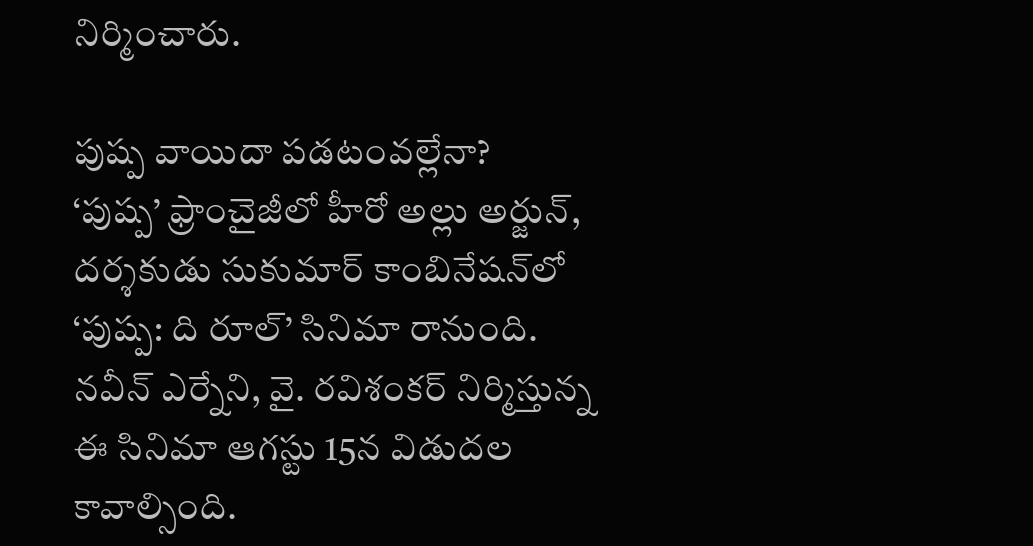నిర్మించారు.

పుష్ప వాయిదా పడటంవల్లేనా?
‘పుష్ప’ ఫ్రాంచైజీలో హీరో అల్లు అర్జున్, దర్శకుడు సుకుమార్‌ కాంబినేషన్‌లో ‘పుష్ప: ది రూల్‌’ సినిమా రానుంది. నవీన్‌ ఎర్నేని, వై. రవిశంకర్‌ నిర్మిస్తున్న ఈ సినిమా ఆగస్టు 15న విడుదల కావాల్సింది.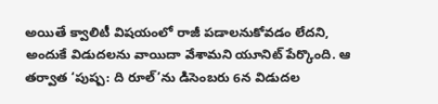అయితే క్వాలిటీ విషయంలో రాజీ పడాలనుకోవడం లేదని, అందుకే విడుదలను వాయిదా వేశామని యూనిట్‌ పేర్కొంది. ఆ తర్వాత ‘పుష్ప: ది రూల్‌’ను డిసెంబరు 6న విడుదల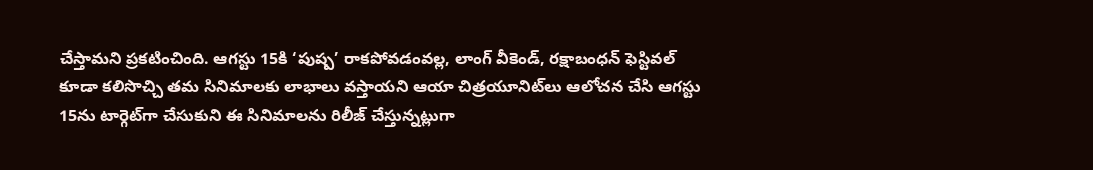చేస్తామని ప్రకటించింది. ఆగస్టు 15కి ‘పుష్ప’ రాకపోవడంవల్ల, లాంగ్‌ వీకెండ్, రక్షాబంధన్‌ ఫెస్టివల్‌ కూడా కలిసొచ్చి తమ సినిమాలకు లాభాలు వస్తాయని ఆయా చిత్రయూనిట్‌లు ఆలోచన చేసి ఆగస్టు 15ను టార్గెట్‌గా చేసుకుని ఈ సినిమాలను రిలీజ్‌ చేస్తున్నట్లుగా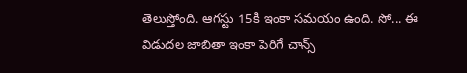తెలుస్తోంది. ఆగస్టు 15కి ఇంకా సమయం ఉంది. సో... ఈ విడుదల జాబితా ఇంకా పెరిగే చాన్స్‌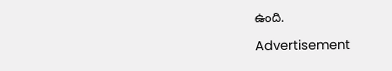ఉంది.

Advertisement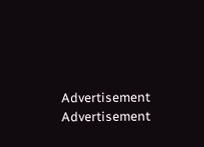Advertisement
Advertisement